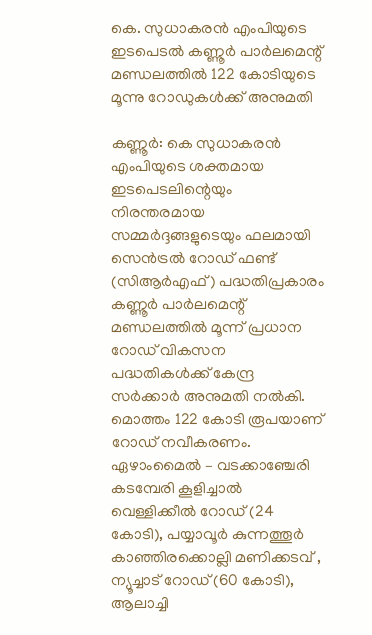കെ. സുധാകരൻ എംപിയുടെ ഇടപെടൽ കണ്ണൂർ പാർലമെന്റ് മണ്ഡലത്തിൽ 122 കോടിയുടെ മൂന്നു റോഡുകൾക്ക് അനുമതി

കണ്ണൂർ: കെ സുധാകരൻ എംപിയുടെ ശക്തമായ ഇടപെടലിന്റെയും നിരന്തരമായ സമ്മർദ്ദങ്ങളുടെയും ഫലമായി സെൻട്രൽ റോഡ് ഫണ്ട് (സിആർഎഫ്) പദ്ധതിപ്രകാരം കണ്ണൂർ പാർലമെന്റ് മണ്ഡലത്തിൽ മൂന്ന് പ്രധാന റോഡ് വികസന പദ്ധതികൾക്ക് കേന്ദ്ര സർക്കാർ അനുമതി നൽകി. മൊത്തം 122 കോടി രൂപയാണ് റോഡ് നവീകരണം.
ഏഴാംമൈൽ – വടക്കാഞ്ചേരി കടമ്പേരി കൂളിച്ചാൽ വെള്ളിക്കീൽ റോഡ് (24 കോടി), പയ്യാവൂർ കുന്നത്തൂർ കാഞ്ഞിരക്കൊല്ലി മണിക്കടവ് , ന്യൂച്ചാട് റോഡ് (60 കോടി), ആലാച്ചി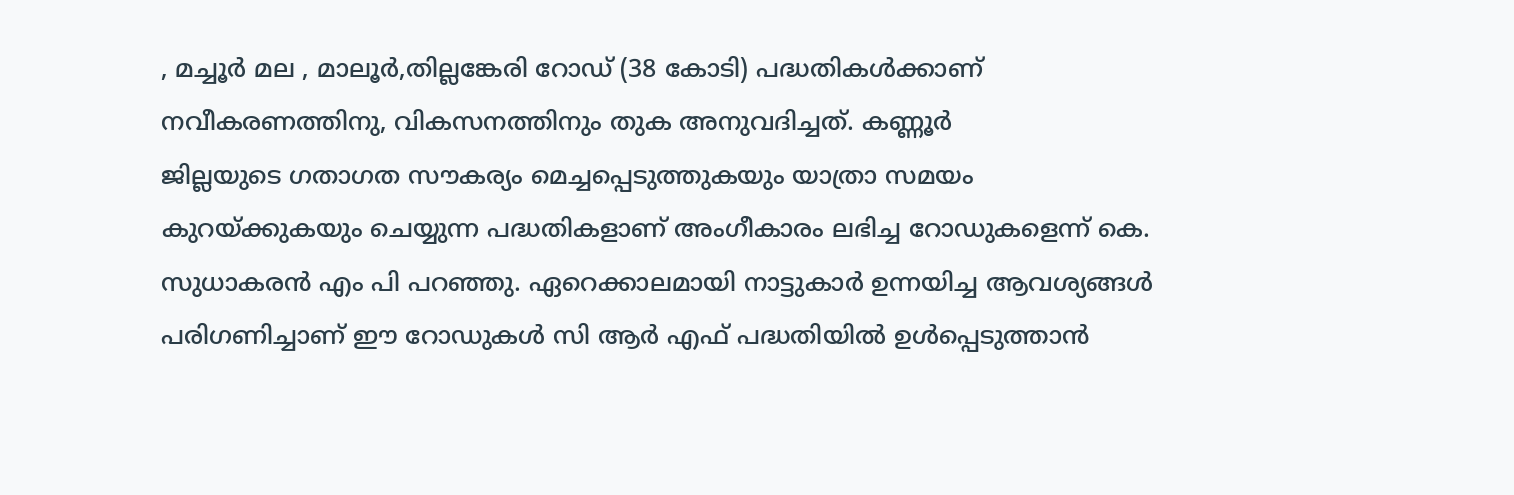, മച്ചൂർ മല , മാലൂർ,തില്ലങ്കേരി റോഡ് (38 കോടി) പദ്ധതികൾക്കാണ് നവീകരണത്തിനു, വികസനത്തിനും തുക അനുവദിച്ചത്. കണ്ണൂർ
ജില്ലയുടെ ഗതാഗത സൗകര്യം മെച്ചപ്പെടുത്തുകയും യാത്രാ സമയം കുറയ്ക്കുകയും ചെയ്യുന്ന പദ്ധതികളാണ് അംഗീകാരം ലഭിച്ച റോഡുകളെന്ന് കെ. സുധാകരൻ എം പി പറഞ്ഞു. ഏറെക്കാലമായി നാട്ടുകാർ ഉന്നയിച്ച ആവശ്യങ്ങൾ പരിഗണിച്ചാണ് ഈ റോഡുകൾ സി ആർ എഫ് പദ്ധതിയിൽ ഉൾപ്പെടുത്താൻ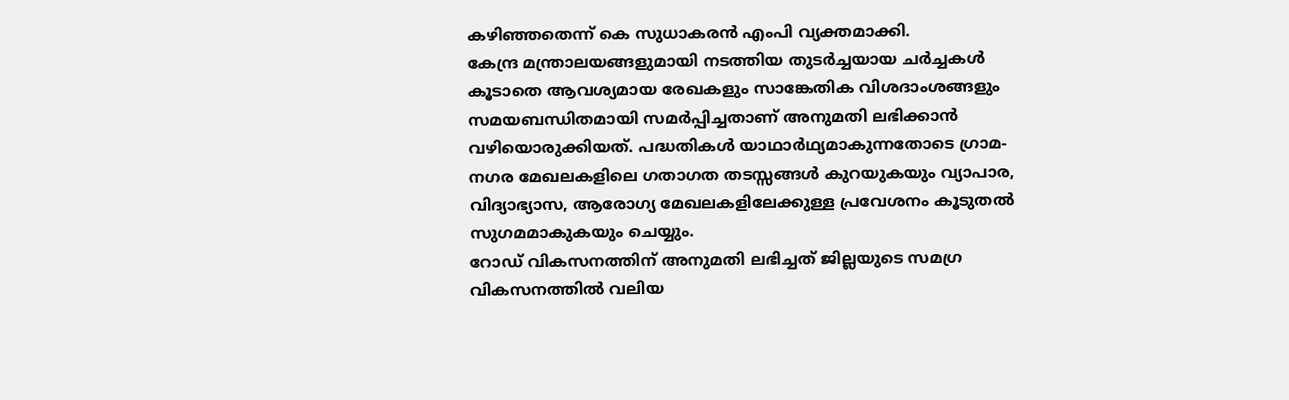കഴിഞ്ഞതെന്ന് കെ സുധാകരൻ എംപി വ്യക്തമാക്കി.
കേന്ദ്ര മന്ത്രാലയങ്ങളുമായി നടത്തിയ തുടർച്ചയായ ചർച്ചകൾ കൂടാതെ ആവശ്യമായ രേഖകളും സാങ്കേതിക വിശദാംശങ്ങളും സമയബന്ധിതമായി സമർപ്പിച്ചതാണ് അനുമതി ലഭിക്കാൻ വഴിയൊരുക്കിയത്. പദ്ധതികൾ യാഥാർഥ്യമാകുന്നതോടെ ഗ്രാമ-നഗര മേഖലകളിലെ ഗതാഗത തടസ്സങ്ങൾ കുറയുകയും വ്യാപാര, വിദ്യാഭ്യാസ, ആരോഗ്യ മേഖലകളിലേക്കുള്ള പ്രവേശനം കൂടുതൽ സുഗമമാകുകയും ചെയ്യും.
റോഡ് വികസനത്തിന് അനുമതി ലഭിച്ചത് ജില്ലയുടെ സമഗ്ര വികസനത്തിൽ വലിയ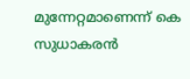മുന്നേറ്റമാണെന്ന് കെ സുധാകരൻ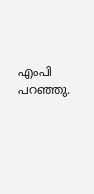എംപി പറഞ്ഞു.